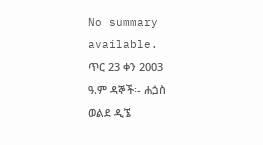No summary available.
ጥር 23 ቀን 2003 ዓ.ም ዳኞች፡- ሐጏስ ወልደ ዲኜ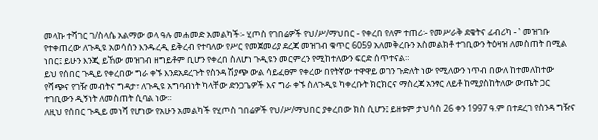መላኩ ተሻገር ገ/ስላሴ አልማው ወላ ዓሉ መሐመድ አመልካች፡- ሂጦስ የገበሬዎች የህ/ሥ/ማህበር - የቀረበ የለም ተጠሪ፡- የመሥራቅ ደቄትና ፊብሪካ - ‛ መዝገቡ የተቀጠረው ለጉዲዩ አወሳሰን እንዱረዲ ይቅረብ የተባለው የሥር የመጀመሪያ ደረጃ መዝገብ ቁጥር 6059 አለመቅረቡን አስመልክቶ ተገቢውን ትዕዛዝ ለመስጠት በሚል ነበር፤ ይሁን እንጂ ይኸው መዝገብ ዘግይቶም ቢሆን የቀረበ ስለሆነ ጉዲዩን መርምረን የሚከተለውን ፍርድ ሰጥተናል።
ይህ የሰበር ጉዲይ የቀረበው ግራ ቀኙ እንደአደረጉት የስንዳ ሽያጭ ውል ሳይፈፀም የቀረው በየትኛው ተዋዋይ ወገን ጉድለት ነው የሚለውን ነጥብ በውለ ከተመለከተው የሻጭና የገዥ መብትና ግዳታ፣ ለጉዲዩ አግባብነት ካላቸው ድንጋጌዎች እና ግራ ቀኙ ስለጉዲዩ ካቀረቡት ክርክርና ማስረጃ አንፃር ለይቶ ከሚያስከትለው ውጤት ጋር ተገቢውን ዲኝነት ለመስጠት ሲባል ነው።
ለዚህ የሰበር ጉዲይ መነሻ የሆነው የአሁን አመልካች የሂጦስ ገበሬዎች የህ/ሥ/ማህበር ያቀረበው ክስ ሲሆን፤ ይዘቱም ታህሳስ 26 ቀን 1997 ዓ.ም በተደረገ የስንዳ ግዥና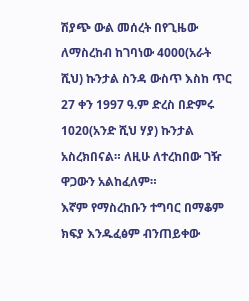ሽያጭ ውል መሰረት በየጊዜው ለማስረከብ ከገባነው 4000(አራት ሺህ) ኩንታል ስንዳ ውስጥ እስከ ጥር 27 ቀን 1997 ዓ.ም ድረስ በድምሩ 1020(አንድ ሺህ ሃያ) ኩንታል አስረክበናል። ለዚሁ ለተረከበው ገዥ ዋጋውን አልከፈለም።
እኛም የማስረከቡን ተግባር በማቆም ክፍያ እንዱፈፅም ብንጠይቀው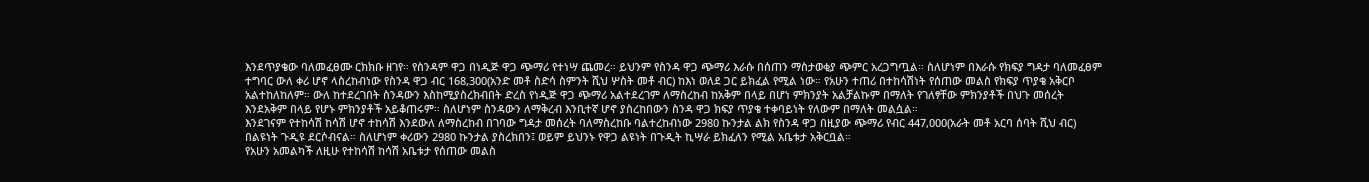እንደጥያቄው ባለመፈፀሙ ርክክቡ ዘገየ። የስንዳም ዋጋ በነዲጅ ዋጋ ጭማሪ የተነሣ ጨመረ። ይህንም የስንዳ ዋጋ ጭማሪ እራሱ በሰጠን ማስታወቂያ ጭምር አረጋግጧል። ስለሆነም በእራሱ የክፍያ ግዳታ ባለመፈፀም ተግባር ውለ ቀሪ ሆኖ ላስረከብነው የስንዳ ዋጋ ብር 168,300(አንድ መቶ ስድሳ ስምንት ሺህ ሦስት መቶ ብር) ከእነ ወለደ ጋር ይክፈል የሚል ነው። የአሁን ተጠሪ በተከሳሽነት የሰጠው መልስ የክፍያ ጥያቄ አቅርቦ አልተከለከለም። ውለ ከተደረገበት ስንዳውን እስከሚያስረክብበት ድረስ የነዲጅ ዋጋ ጭማሪ አልተደረገም ለማስረከብ ከአቅም በላይ በሆነ ምክንያት አልቻልኩም በማለት የገለፃቸው ምክንያቶች በህጉ መሰረት እንደአቅም በላይ የሆኑ ምክንያቶች አይቆጠሩም። ስለሆነም ስንዳውን ለማቅረብ እንቢተኛ ሆኖ ያስረከበውን ስንዳ ዋጋ ክፍያ ጥያቄ ተቀባይነት የለውም በማለት መልሷል።
እንደገናም የተከሳሽ ከሳሽ ሆኖ ተከሳሽ እንደውለ ለማስረከብ በገባው ግዳታ መሰረት ባለማስረከቡ ባልተረከብነው 2980 ኩንታል ልክ የስንዳ ዋጋ በዚያው ጭማሪ የብር 447,000(አራት መቶ አርባ ሰባት ሺህ ብር) በልዩነት ጉዲዩ ደርሶብናል። ስለሆነም ቀሪውን 2980 ኩንታል ያስረክበን፤ ወይም ይህንኑ የዋጋ ልዩነት በጉዲት ኪሣራ ይክፈለን የሚል አቤቱታ አቅርቧል።
የአሁን አመልካች ለዚሁ የተከሳሽ ከሳሽ አቤቱታ የሰጠው መልስ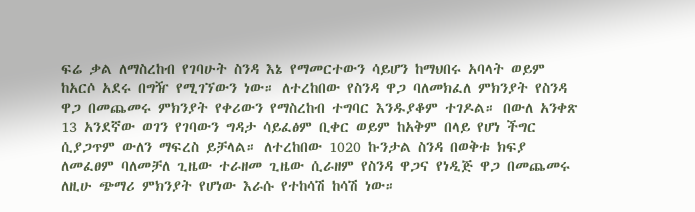ፍሬ ቃል ለማስረከብ የገባሁት ስንዳ እኔ የማመርተውን ሳይሆን ከማህበሩ አባላት ወይም ከአርሶ አደሩ በግዥ የሚገኘውን ነው። ለተረከበው የስንዳ ዋጋ ባለመክፈለ ምክንያት የስንዳ ዋጋ በመጨመሩ ምክንያት የቀሪውን የማስረከብ ተግባር እንዱያቆም ተገዶል። በውለ አንቀጽ 13 አንደኛው ወገን የገባውን ግዳታ ሳይፈፅም ቢቀር ወይም ከአቅም በላይ የሆነ ችግር ሲያጋጥም ውለን ማፍረስ ይቻላል። ለተረከበው 1020 ኩንታል ስንዳ በወቅቱ ክፍያ ለመፈፀም ባለመቻለ ጊዜው ተራዘመ ጊዜው ሲራዘም የስንዳ ዋጋና የነዲጅ ዋጋ በመጨመሩ ለዚሁ ጭማሪ ምክንያት የሆነው እራሱ የተከሳሽ ከሳሽ ነው።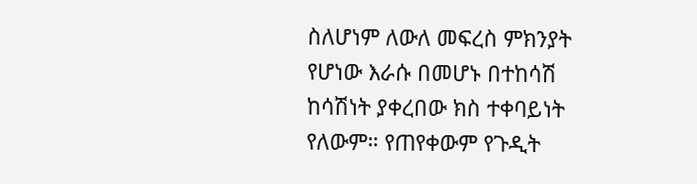ስለሆነም ለውለ መፍረስ ምክንያት የሆነው እራሱ በመሆኑ በተከሳሽ ከሳሽነት ያቀረበው ክስ ተቀባይነት የለውም። የጠየቀውም የጉዲት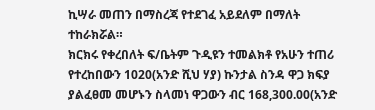ኪሣራ መጠን በማስረጃ የተደገፈ አይደለም በማለት ተከራክሯል።
ክርክሩ የቀረበለት ፍ/ቤትም ጉዲዩን ተመልክቶ የአሁን ተጠሪ የተረከበውን 1020(አንድ ሺህ ሃያ) ኩንታል ስንዳ ዋጋ ክፍያ ያልፈፀመ መሆኑን ስላመነ ዋጋውን ብር 168,300.00(አንድ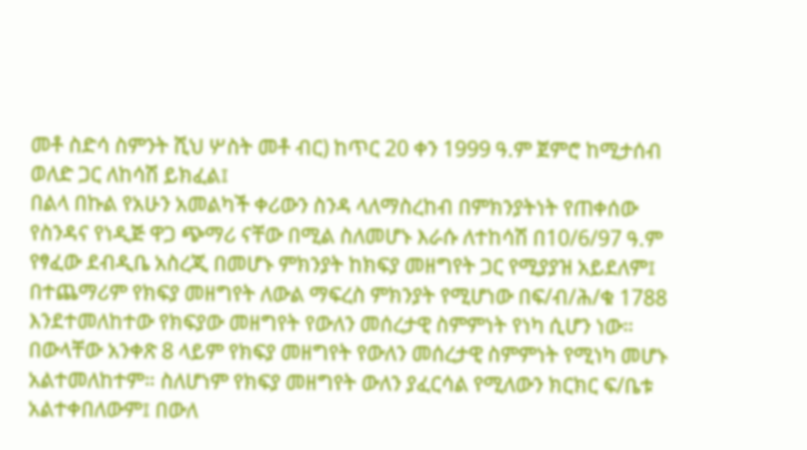መቶ ስድሳ ስምንት ሺህ ሦስት መቶ ብር) ከጥር 20 ቀን 1999 ዓ.ም ጀምሮ ከሚታሰብ ወለድ ጋር ለከሳሽ ይክፈል፤
በልላ በኩል የአሁን አመልካች ቀሪውን ስንዳ ላለማስረከብ በምክንያትነት የጠቀሰው የስንዳና የነዲጅ ዋጋ ጭማሪ ናቸው በሚል ስለመሆኑ እራሱ ለተከሳሽ በ10/6/97 ዓ.ም የፃፈው ደብዲቤ አስረጂ በመሆኑ ምክንያት ከክፍያ መዘግየት ጋር የሚያያዝ አይደለም፤ በተጨማሪም የክፍያ መዘግየት ለውል ማፍረስ ምክንያት የሚሆነው በፍ/ብ/ሕ/ቁ 1788 እንደተመለከተው የክፍያው መዘግየት የውለን መሰረታዊ ስምምነት የነካ ሲሆን ነው። በውላቸው አንቀጽ 8 ላይም የክፍያ መዘግየት የውለን መሰረታዊ ስምምነት የሚነካ መሆኑ አልተመለከተም። ስለሆነም የክፍያ መዘግየት ውለን ያፈርሳል የሚለውን ክርክር ፍ/ቤቱ አልተቀበለውም፤ በውለ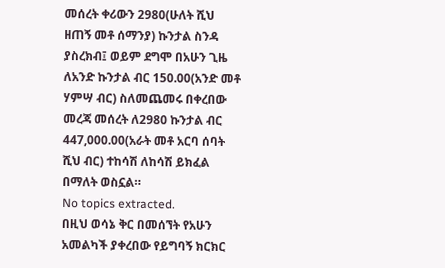መሰረት ቀሪውን 2980(ሁለት ሺህ ዘጠኝ መቶ ሰማንያ) ኩንታል ስንዳ ያስረክብ፤ ወይም ደግሞ በአሁን ጊዜ ለአንድ ኩንታል ብር 150.00(አንድ መቶ ሃምሣ ብር) ስለመጨመሩ በቀረበው መረጃ መሰረት ለ2980 ኩንታል ብር 447,000.00(አራት መቶ አርባ ሰባት ሺህ ብር) ተከሳሽ ለከሳሽ ይክፈል በማለት ወስኗል።
No topics extracted.
በዚህ ወሳኔ ቅር በመሰኘት የአሁን አመልካች ያቀረበው የይግባኝ ክርክር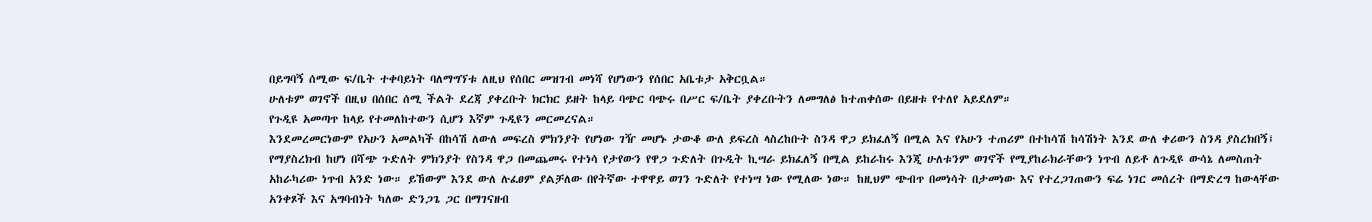በይግባኝ ሰሚው ፍ/ቤት ተቀባይነት ባለማግኘቱ ለዚህ የሰበር መዝገብ መነሻ የሆነውን የሰበር አቤቱታ አቅርቧል።
ሁለቱም ወገኖች በዚህ በሰበር ሰሚ ችልት ደረጃ ያቀረቡት ክርክር ይዘት ከላይ ባጭር ባጭሩ በሥር ፍ/ቤት ያቀረቡትን ለመግለፅ ከተጠቀሰው በይዘቱ የተለየ አይደለም።
የጉዲዩ አመጣጥ ከላይ የተመለከተውን ሲሆን እኛም ጉዲዩን መርመረናል።
እንደመረመርነውም የአሁን አመልካች በከሳሽ ለውለ መፍረስ ምክንያት የሆነው ገዥ መሆኑ ታውቆ ውለ ይፍረስ ላስረከቡት ስንዳ ዋጋ ይክፈለኝ በሚል እና የአሁን ተጠሪም በተከሳሽ ከሳሽነት እንደ ውለ ቀሪውን ስንዳ ያስረክበኝ፤ የማያስረክብ ከሆነ በሻጭ ጉድለት ምክንያት የስንዳ ዋጋ በመጨመሩ የተነሳ የታየውን የዋጋ ጉድለት በጉዲት ኪሣራ ይክፈለኝ በሚል ይከራከሩ እንጂ ሁለቱንም ወገኖች የሚያከራክራቸውን ነጥብ ለይቶ ለጉዲዩ ውሳኔ ለመስጠት አከራካሪው ነጥብ አንድ ነው። ይኸውም እንደ ውለ ሉፈፀም ያልቻለው በየትኛው ተዋዋይ ወገን ጉድለት የተነሣ ነው የሚለው ነው። ከዚህም ጭብጥ በመነሳት በታመነው እና የተረጋገጠውን ፍሬ ነገር መሰረት በማድረግ ከውላቸው አንቀጾች እና አግባብነት ካለው ድንጋጌ ጋር በማገናዘብ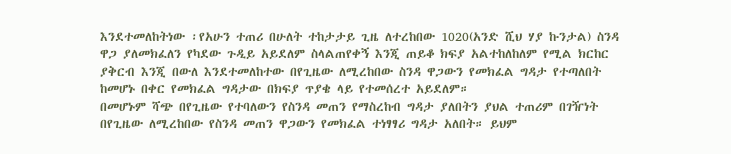እንደተመለከትነው ፡የአሁን ተጠሪ በሁለት ተከታታይ ጊዜ ለተረከበው 1020(አንድ ሺህ ሃያ ኩንታል) ስንዳ ዋጋ ያለመክፈለን የካደው ጉዲይ አይደለም ስላልጠየቀኝ እንጂ ጠይቆ ክፍያ አልተከለከለም የሚል ክርከር ያቅርብ እንጂ በውለ እንደተመለከተው በየጊዜው ለሚረከበው ስንዳ ዋጋውን የመክፈል ግዳታ የተጣለበት ከመሆኑ በቀር የመክፈል ግዳታው በክፍያ ጥያቄ ላይ የተመሰረተ አይደለም።
በመሆኑም ሻጭ በየጊዜው የተባለውን የስንዳ መጠን የማስረከብ ግዳታ ያለበትን ያህል ተጠሪም በገዥነት በየጊዜው ለሚረከበው የስንዳ መጠን ዋጋውን የመክፈል ተነፃፃሪ ግዳታ አለበት። ይህም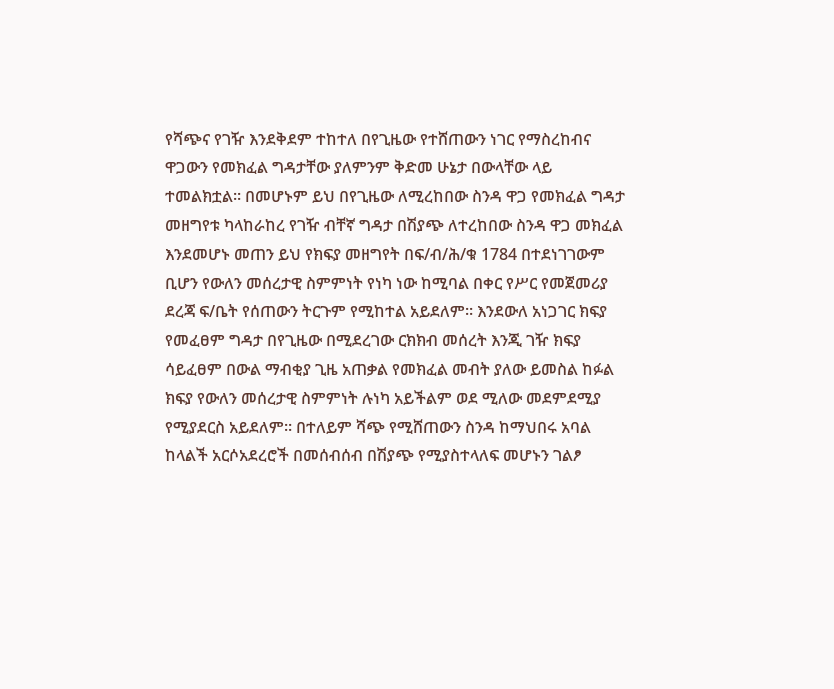የሻጭና የገዥ እንደቅደም ተከተለ በየጊዜው የተሸጠውን ነገር የማስረከብና ዋጋውን የመክፈል ግዳታቸው ያለምንም ቅድመ ሁኔታ በውላቸው ላይ ተመልክቷል። በመሆኑም ይህ በየጊዜው ለሚረከበው ስንዳ ዋጋ የመክፈል ግዳታ መዘግየቱ ካላከራከረ የገዥ ብቸኛ ግዳታ በሽያጭ ለተረከበው ስንዳ ዋጋ መክፈል እንደመሆኑ መጠን ይህ የክፍያ መዘግየት በፍ/ብ/ሕ/ቁ 1784 በተደነገገውም ቢሆን የውለን መሰረታዊ ስምምነት የነካ ነው ከሚባል በቀር የሥር የመጀመሪያ ደረጃ ፍ/ቤት የሰጠውን ትርጉም የሚከተል አይደለም። እንደውለ አነጋገር ክፍያ የመፈፀም ግዳታ በየጊዜው በሚደረገው ርክክብ መሰረት እንጂ ገዥ ክፍያ ሳይፈፀም በውል ማብቂያ ጊዜ አጠቃል የመክፈል መብት ያለው ይመስል ከፉል ክፍያ የውለን መሰረታዊ ስምምነት ሉነካ አይችልም ወደ ሚለው መደምደሚያ የሚያደርስ አይደለም። በተለይም ሻጭ የሚሸጠውን ስንዳ ከማህበሩ አባል ከላልች አርሶአደረሮች በመሰብሰብ በሽያጭ የሚያስተላለፍ መሆኑን ገልፆ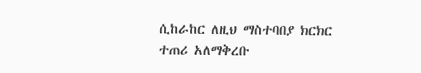ሲከራከር ለዚህ ማስተባበያ ክርክር ተጠሪ አለማቅረቡ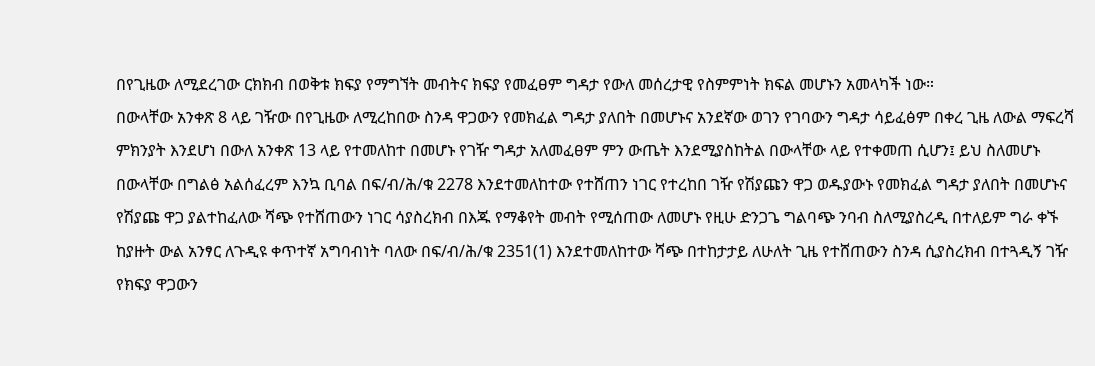በየጊዜው ለሚደረገው ርክክብ በወቅቱ ክፍያ የማግኘት መብትና ክፍያ የመፈፀም ግዳታ የውለ መሰረታዊ የስምምነት ክፍል መሆኑን አመላካች ነው።
በውላቸው አንቀጽ 8 ላይ ገዥው በየጊዜው ለሚረከበው ስንዳ ዋጋውን የመክፈል ግዳታ ያለበት በመሆኑና አንደኛው ወገን የገባውን ግዳታ ሳይፈፅም በቀረ ጊዜ ለውል ማፍረሻ ምክንያት እንደሆነ በውለ አንቀጽ 13 ላይ የተመለከተ በመሆኑ የገዥ ግዳታ አለመፈፀም ምን ውጤት እንደሚያስከትል በውላቸው ላይ የተቀመጠ ሲሆን፤ ይህ ስለመሆኑ በውላቸው በግልፅ አልሰፈረም እንኳ ቢባል በፍ/ብ/ሕ/ቁ 2278 እንደተመለከተው የተሸጠን ነገር የተረከበ ገዥ የሽያጩን ዋጋ ወዱያውኑ የመክፈል ግዳታ ያለበት በመሆኑና የሽያጩ ዋጋ ያልተከፈለው ሻጭ የተሸጠውን ነገር ሳያስረክብ በእጁ የማቆየት መብት የሚሰጠው ለመሆኑ የዚሁ ድንጋጌ ግልባጭ ንባብ ስለሚያስረዲ በተለይም ግራ ቀኙ ከያዙት ውል አንፃር ለጉዲዩ ቀጥተኛ አግባብነት ባለው በፍ/ብ/ሕ/ቁ 2351(1) እንደተመለከተው ሻጭ በተከታታይ ለሁለት ጊዜ የተሸጠውን ስንዳ ሲያስረክብ በተጓዲኝ ገዥ የክፍያ ዋጋውን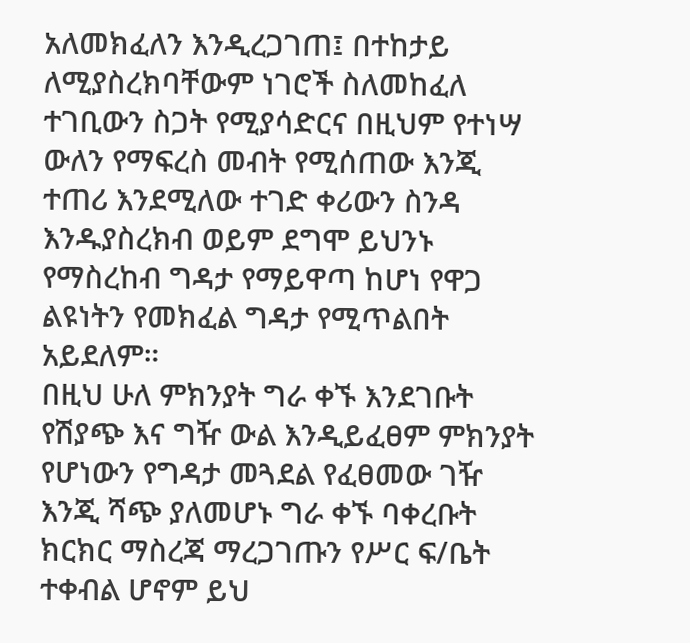አለመክፈለን እንዲረጋገጠ፤ በተከታይ ለሚያስረክባቸውም ነገሮች ስለመከፈለ ተገቢውን ስጋት የሚያሳድርና በዚህም የተነሣ ውለን የማፍረስ መብት የሚሰጠው እንጂ ተጠሪ እንደሚለው ተገድ ቀሪውን ስንዳ እንዱያስረክብ ወይም ደግሞ ይህንኑ የማስረከብ ግዳታ የማይዋጣ ከሆነ የዋጋ ልዩነትን የመክፈል ግዳታ የሚጥልበት አይደለም።
በዚህ ሁለ ምክንያት ግራ ቀኙ እንደገቡት የሽያጭ እና ግዥ ውል እንዲይፈፀም ምክንያት የሆነውን የግዳታ መጓደል የፈፀመው ገዥ እንጂ ሻጭ ያለመሆኑ ግራ ቀኙ ባቀረቡት ክርክር ማስረጃ ማረጋገጡን የሥር ፍ/ቤት ተቀብል ሆኖም ይህ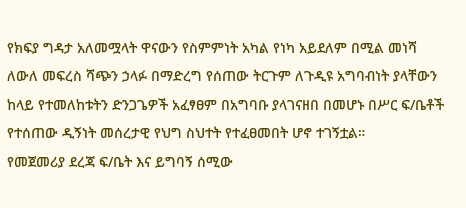የክፍያ ግዳታ አለመሟላት ዋናውን የስምምነት አካል የነካ አይደለም በሚል መነሻ ለውለ መፍረስ ሻጭን ኃላፉ በማድረግ የሰጠው ትርጉም ለጉዲዩ አግባብነት ያላቸውን ከላይ የተመለከቱትን ድንጋጌዎች አፈፃፀም በአግባቡ ያላገናዘበ በመሆኑ በሥር ፍ/ቤቶች የተሰጠው ዲኝነት መሰረታዊ የህግ ስህተት የተፈፀመበት ሆኖ ተገኝቷል።
የመጀመሪያ ደረጃ ፍ/ቤት እና ይግባኝ ሰሚው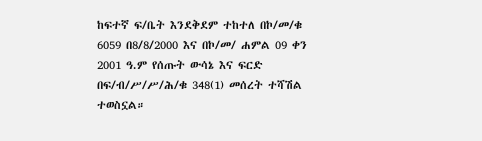ከፍተኛ ፍ/ቤት እንደቅደም ተከተለ በኮ/መ/ቁ 6059 በ8/8/2000 እና በኮ/መ/ ሐምል 09 ቀን 2001 ዓ.ም የሰጡት ውሳኔ እና ፍርድ በፍ/ብ/ሥ/ሥ/ሕ/ቁ 348(1) መሰረት ተሻሽል ተወስኗል።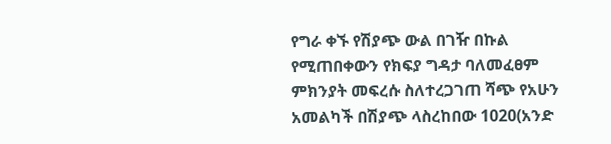የግራ ቀኙ የሽያጭ ውል በገዥ በኩል የሚጠበቀውን የክፍያ ግዳታ ባለመፈፀም ምክንያት መፍረሱ ስለተረጋገጠ ሻጭ የአሁን አመልካች በሽያጭ ላስረከበው 1020(አንድ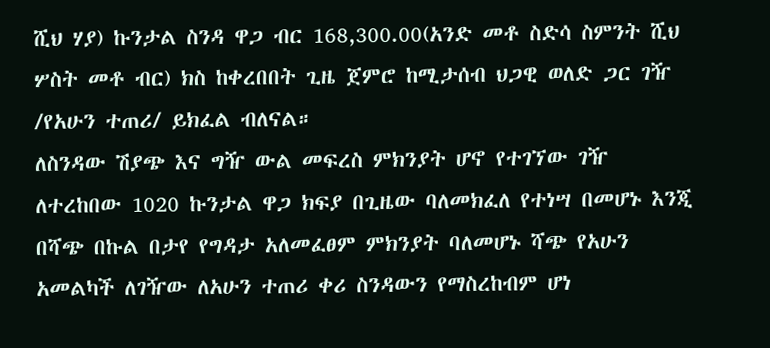ሺህ ሃያ) ኩንታል ስንዳ ዋጋ ብር 168,300.00(አንድ መቶ ስድሳ ስምንት ሺህ ሦስት መቶ ብር) ክስ ከቀረበበት ጊዜ ጀምሮ ከሚታሰብ ህጋዊ ወለድ ጋር ገዥ /የአሁን ተጠሪ/ ይክፈል ብለናል።
ለስንዳው ሽያጭ እና ግዥ ውል መፍረስ ምክንያት ሆኖ የተገኘው ገዥ ለተረከበው 1020 ኩንታል ዋጋ ክፍያ በጊዜው ባለመክፈለ የተነሣ በመሆኑ እንጂ በሻጭ በኩል በታየ የግዳታ አለመፈፀም ምክንያት ባለመሆኑ ሻጭ የአሁን አመልካች ለገዥው ለአሁን ተጠሪ ቀሪ ስንዳውን የማስረከብም ሆነ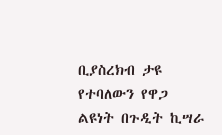ቢያስረክብ ታዩ የተባለውን የዋጋ ልዩነት በጉዲት ኪሣራ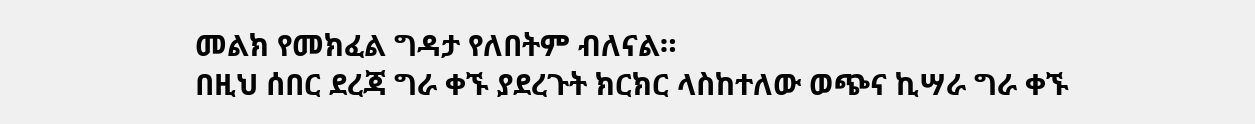መልክ የመክፈል ግዳታ የለበትም ብለናል።
በዚህ ሰበር ደረጃ ግራ ቀኙ ያደረጉት ክርክር ላስከተለው ወጭና ኪሣራ ግራ ቀኙ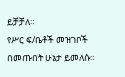ይቻቻለ።
የሥር ፍ/ቤቶች መዝገቦች በመጡበት ሁኔታ ይመለሱ።